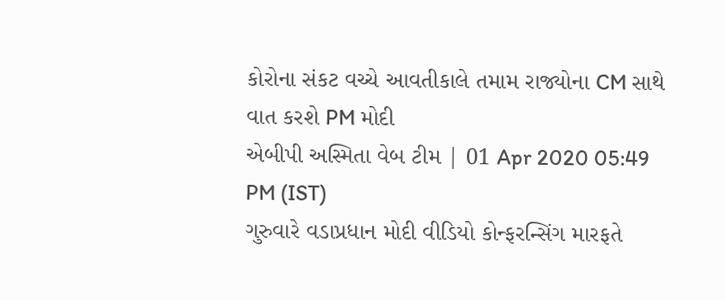કોરોના સંકટ વચ્ચે આવતીકાલે તમામ રાજ્યોના CM સાથે વાત કરશે PM મોદી
એબીપી અસ્મિતા વેબ ટીમ | 01 Apr 2020 05:49 PM (IST)
ગુરુવારે વડાપ્રધાન મોદી વીડિયો કોન્ફરન્સિંગ મારફતે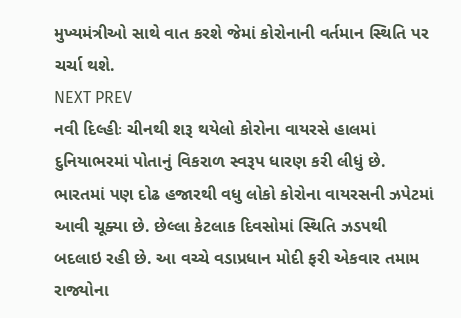મુખ્યમંત્રીઓ સાથે વાત કરશે જેમાં કોરોનાની વર્તમાન સ્થિતિ પર ચર્ચા થશે.
NEXT PREV
નવી દિલ્હીઃ ચીનથી શરૂ થયેલો કોરોના વાયરસે હાલમાં દુનિયાભરમાં પોતાનું વિકરાળ સ્વરૂપ ધારણ કરી લીધું છે. ભારતમાં પણ દોઢ હજારથી વધુ લોકો કોરોના વાયરસની ઝપેટમાં આવી ચૂક્યા છે. છેલ્લા કેટલાક દિવસોમાં સ્થિતિ ઝડપથી બદલાઇ રહી છે. આ વચ્ચે વડાપ્રધાન મોદી ફરી એકવાર તમામ રાજ્યોના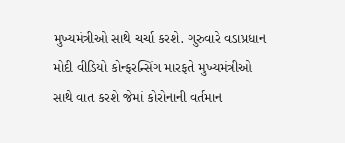મુખ્યમંત્રીઓ સાથે ચર્ચા કરશે. ગુરુવારે વડાપ્રધાન મોદી વીડિયો કોન્ફરન્સિંગ મારફતે મુખ્યમંત્રીઓ સાથે વાત કરશે જેમાં કોરોનાની વર્તમાન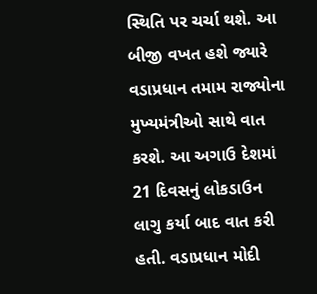સ્થિતિ પર ચર્ચા થશે. આ બીજી વખત હશે જ્યારે વડાપ્રધાન તમામ રાજ્યોના મુખ્યમંત્રીઓ સાથે વાત કરશે. આ અગાઉ દેશમાં 21 દિવસનું લોકડાઉન લાગુ કર્યા બાદ વાત કરી હતી. વડાપ્રધાન મોદી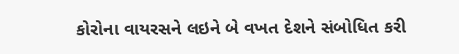કોરોના વાયરસને લઇને બે વખત દેશને સંબોધિત કરી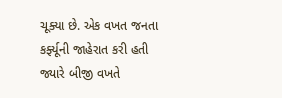ચૂક્યા છે. એક વખત જનતા કર્ફ્યૂની જાહેરાત કરી હતી જ્યારે બીજી વખતે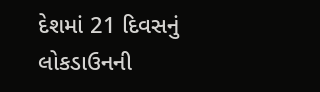દેશમાં 21 દિવસનું લોકડાઉનની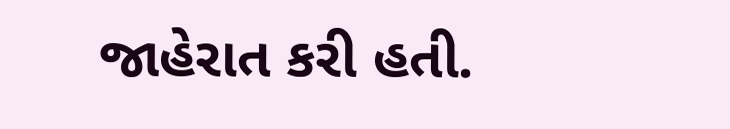જાહેરાત કરી હતી.